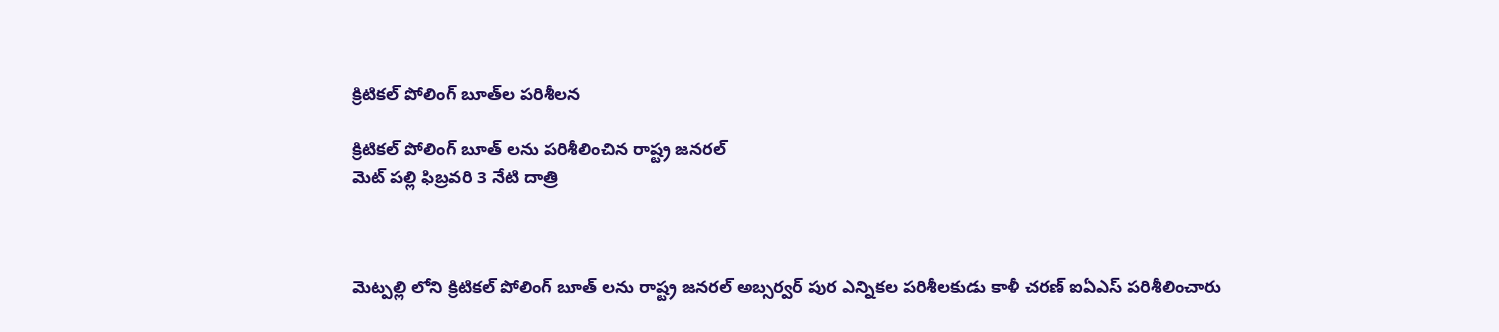క్రిటికల్ పోలింగ్ బూత్‌ల పరిశీలన

క్రిటికల్ పోలింగ్ బూత్ లను పరిశీలించిన రాష్ట్ర జనరల్
మెట్ పల్లి ఫిబ్రవరి 3 నేటి దాత్రి



మెట్పల్లి లోని క్రిటికల్ పోలింగ్ బూత్ లను రాష్ట్ర జనరల్ అబ్సర్వర్ పుర ఎన్నికల పరిశీలకుడు కాళీ చరణ్ ఐఏఎస్ పరిశీలించారు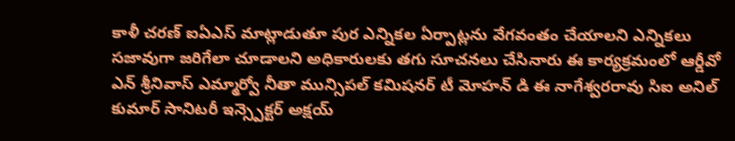కాళీ చరణ్ ఐఏఎస్ మాట్లాడుతూ పుర ఎన్నికల ఏర్పాట్లను వేగవంతం చేయాలని ఎన్నికలు సజావుగా జరిగేలా చూడాలని అధికారులకు తగు సూచనలు చేసినారు ఈ కార్యక్రమంలో ఆర్డీవో ఎన్ శ్రీనివాస్ ఎమ్మార్వో నీతా మున్సిపల్ కమిషనర్ టీ మోహన్ డి ఈ నాగేశ్వరరావు సిఐ అనిల్ కుమార్ సానిటరీ ఇన్స్పెక్టర్ అక్షయ్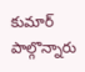కుమార్ పాల్గొన్నారు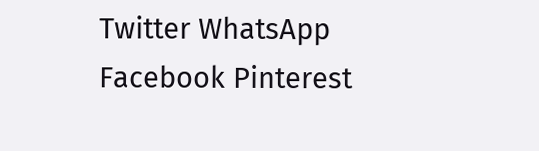Twitter WhatsApp Facebook Pinterest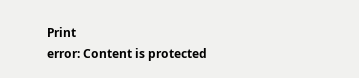Print
error: Content is protected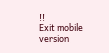!!
Exit mobile version